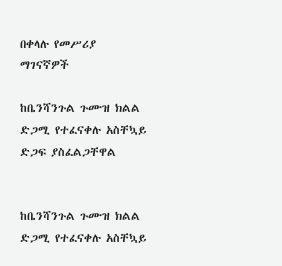በቀላሉ የመሥሪያ ማገናኛዎች

ከቤንሻንጉል ጉሙዝ ክልል ድጋሚ የተፈናቀሉ አስቸኳይ ድጋፍ ያስፈልጋቸዋል


ከቤንሻንጉል ጉሙዝ ክልል ድጋሚ የተፈናቀሉ አስቸኳይ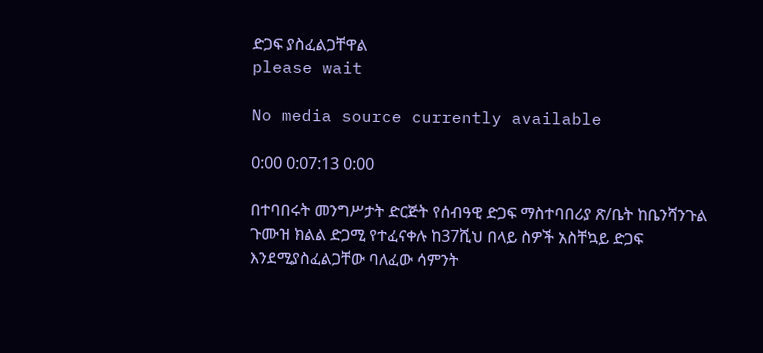ድጋፍ ያስፈልጋቸዋል
please wait

No media source currently available

0:00 0:07:13 0:00

በተባበሩት መንግሥታት ድርጅት የሰብዓዊ ድጋፍ ማስተባበሪያ ጽ/ቤት ከቤንሻንጉል ጉሙዝ ክልል ድጋሚ የተፈናቀሉ ከ37ሺህ በላይ ስዎች አስቸኳይ ድጋፍ እንደሚያስፈልጋቸው ባለፈው ሳምንት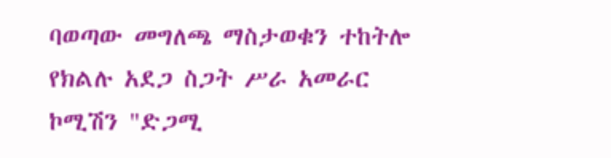ባወጣው መግለጫ ማስታወቁን ተከትሎ የክልሉ አደጋ ስጋት ሥራ አመራር ኮሚሽን "ድጋሚ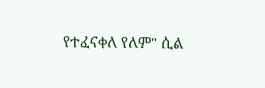የተፈናቀለ የለም" ሲል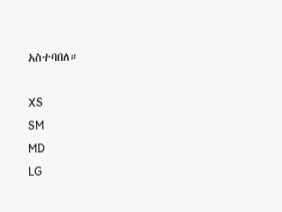አስተባበለ።

XS
SM
MD
LG